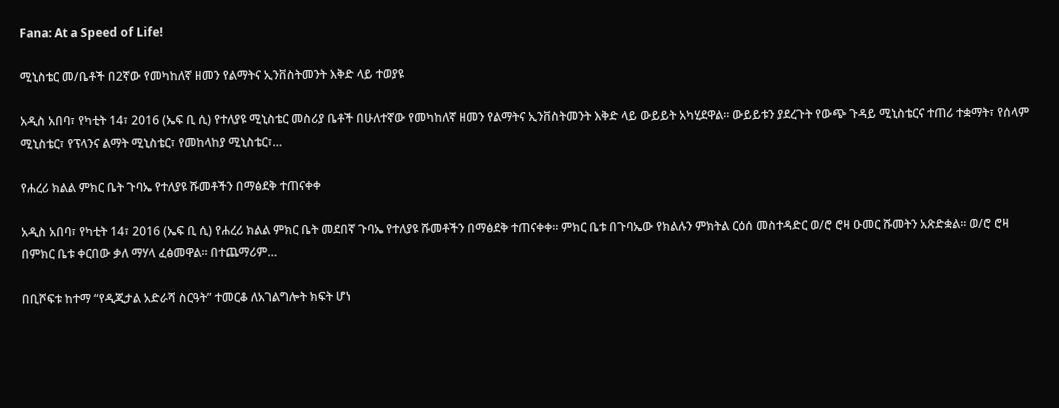Fana: At a Speed of Life!

ሚኒስቴር መ/ቤቶች በ2ኛው የመካከለኛ ዘመን የልማትና ኢንቨስትመንት እቅድ ላይ ተወያዩ

አዲስ አበባ፣ የካቲት 14፣ 2016 (ኤፍ ቢ ሲ) የተለያዩ ሚኒስቴር መስሪያ ቤቶች በሁለተኛው የመካከለኛ ዘመን የልማትና ኢንቨስትመንት እቅድ ላይ ውይይት አካሂደዋል፡፡ ውይይቱን ያደረጉት የውጭ ጉዳይ ሚኒስቴርና ተጠሪ ተቋማት፣ የሰላም ሚኒስቴር፣ የፕላንና ልማት ሚኒስቴር፣ የመከላከያ ሚኒስቴር፣…

የሐረሪ ክልል ምክር ቤት ጉባኤ የተለያዩ ሹመቶችን በማፅደቅ ተጠናቀቀ

አዲስ አበባ፣ የካቲት 14፣ 2016 (ኤፍ ቢ ሲ) የሐረሪ ክልል ምክር ቤት መደበኛ ጉባኤ የተለያዩ ሹመቶችን በማፅደቅ ተጠናቀቀ። ምክር ቤቱ በጉባኤው የክልሉን ምክትል ርዕሰ መስተዳድር ወ/ሮ ሮዛ ዑመር ሹመትን አጽድቋል፡፡ ወ/ሮ ሮዛ በምክር ቤቱ ቀርበው ቃለ ማሃላ ፈፅመዋል። በተጨማሪም…

በቢሾፍቱ ከተማ “የዲጂታል አድራሻ ስርዓት” ተመርቆ ለአገልግሎት ክፍት ሆነ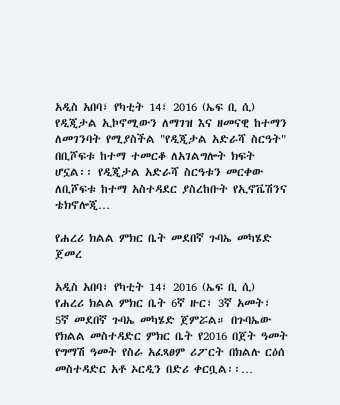አዲስ አበባ፣ የካቲት 14፣ 2016 (ኤፍ ቢ ሲ) የዲጂታል ኢኮኖሚውን ለማገዝ እና ዘመናዊ ከተማን ለመገንባት የሚያስችል "የዲጂታል አድራሻ ስርዓት" በቢሾፍቱ ከተማ ተመርቆ ለአገልግሎት ክፍት ሆኗል፡፡ የዲጂታል አድራሻ ስርዓቱን መርቀው ለቢሾፍቱ ከተማ አስተዳደር ያስረከቡት የኢኖቬሽንና ቴክኖሎጂ…

የሐረሪ ክልል ምክር ቤት መደበኛ ጉባኤ መካሄድ ጀመረ

አዲስ አበባ፣ የካቲት 14፣ 2016 (ኤፍ ቢ ሲ) የሐረሪ ክልል ምክር ቤት 6ኛ ዙር፣ 3ኛ አመት፣ 5ኛ መደበኛ ጉባኤ መካሄድ ጀምሯል። በጉባኤው የክልል መስተዳድር ምክር ቤት የ2016 በጀት ዓመት የግማሽ ዓመት የስራ አፈጻፀም ሪፖርት በክልሉ ርዕሰ መስተዳድር አቶ ኦርዲን በድሪ ቀርቧል፡፡…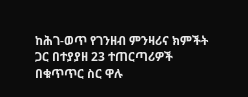ከሕገ-ወጥ የገንዘብ ምንዛሪና ክምችት ጋር በተያያዘ 23 ተጠርጣሪዎች በቁጥጥር ስር ዋሉ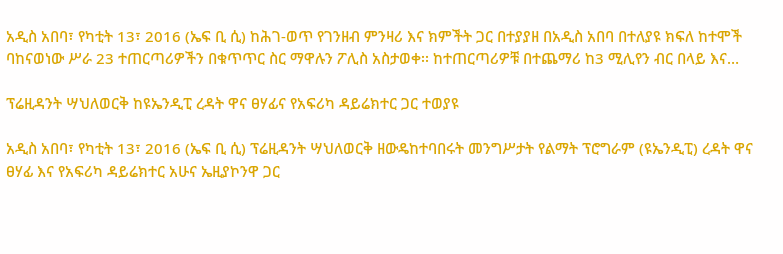አዲስ አበባ፣ የካቲት 13፣ 2016 (ኤፍ ቢ ሲ) ከሕገ-ወጥ የገንዘብ ምንዛሪ እና ክምችት ጋር በተያያዘ በአዲስ አበባ በተለያዩ ክፍለ ከተሞች ባከናወነው ሥራ 23 ተጠርጣሪዎችን በቁጥጥር ስር ማዋሉን ፖሊስ አስታወቀ፡፡ ከተጠርጣሪዎቹ በተጨማሪ ከ3 ሚሊየን ብር በላይ እና…

ፕሬዚዳንት ሣህለወርቅ ከዩኤንዲፒ ረዳት ዋና ፀሃፊና የአፍሪካ ዳይሬክተር ጋር ተወያዩ

አዲስ አበባ፣ የካቲት 13፣ 2016 (ኤፍ ቢ ሲ) ፕሬዚዳንት ሣህለወርቅ ዘውዴከተባበሩት መንግሥታት የልማት ፕሮግራም (ዩኤንዲፒ) ረዳት ዋና ፀሃፊ እና የአፍሪካ ዳይሬክተር አሁና ኤዚያኮንዋ ጋር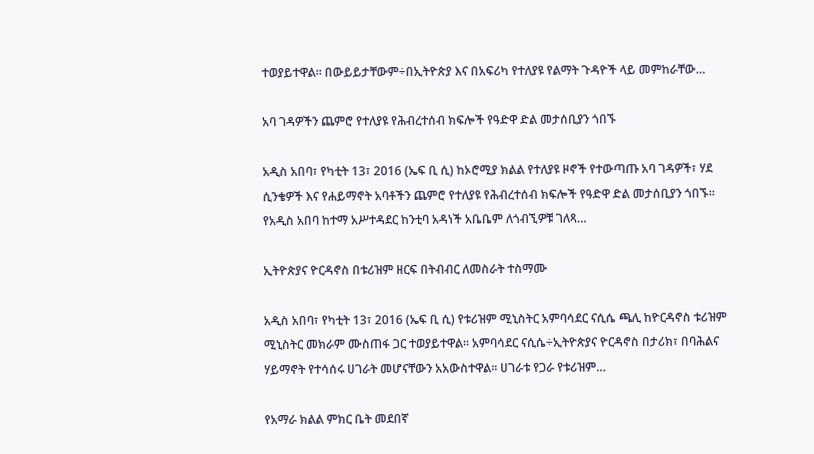ተወያይተዋል፡፡ በውይይታቸውም÷በኢትዮጵያ እና በአፍሪካ የተለያዩ የልማት ጉዳዮች ላይ መምከራቸው…

አባ ገዳዎችን ጨምሮ የተለያዩ የሕብረተሰብ ክፍሎች የዓድዋ ድል መታሰቢያን ጎበኙ

አዲስ አበባ፣ የካቲት 13፣ 2016 (ኤፍ ቢ ሲ) ከኦሮሚያ ክልል የተለያዩ ዞኖች የተውጣጡ አባ ገዳዎች፣ ሃደ ሲንቄዎች እና የሐይማኖት አባቶችን ጨምሮ የተለያዩ የሕብረተሰብ ክፍሎች የዓድዋ ድል መታሰቢያን ጎበኙ፡፡ የአዲስ አበባ ከተማ አሥተዳደር ከንቲባ አዳነች አቤቤም ለጎብኚዎቹ ገለጻ…

ኢትዮጵያና ዮርዳኖስ በቱሪዝም ዘርፍ በትብብር ለመስራት ተስማሙ

አዲስ አበባ፣ የካቲት 13፣ 2016 (ኤፍ ቢ ሲ) የቱሪዝም ሚኒስትር አምባሳደር ናሲሴ ጫሊ ከዮርዳኖስ ቱሪዝም ሚኒስትር መክራም ሙስጠፋ ጋር ተወያይተዋል፡፡ አምባሳደር ናሲሴ÷ኢትዮጵያና ዮርዳኖስ በታሪክ፣ በባሕልና ሃይማኖት የተሳሰሩ ሀገራት መሆናቸውን አአውስተዋል፡፡ ሀገራቱ የጋራ የቱሪዝም…

የአማራ ክልል ምክር ቤት መደበኛ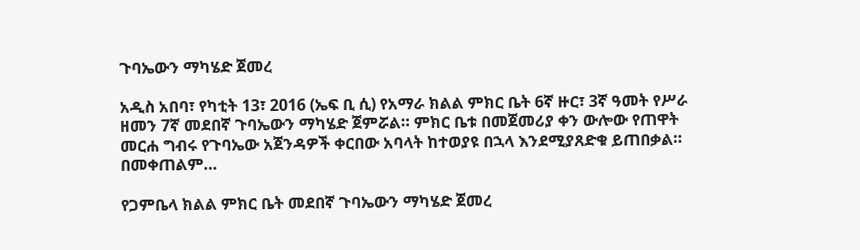ጉባኤውን ማካሄድ ጀመረ

አዲስ አበባ፣ የካቲት 13፣ 2016 (ኤፍ ቢ ሲ) የአማራ ክልል ምክር ቤት 6ኛ ዙር፣ 3ኛ ዓመት የሥራ ዘመን 7ኛ መደበኛ ጉባኤውን ማካሄድ ጀምሯል። ምክር ቤቱ በመጀመሪያ ቀን ውሎው የጠዋት መርሐ ግብሩ የጉባኤው አጀንዳዎች ቀርበው አባላት ከተወያዩ በኋላ እንደሚያጸድቁ ይጠበቃል። በመቀጠልም…

የጋምቤላ ክልል ምክር ቤት መደበኛ ጉባኤውን ማካሄድ ጀመረ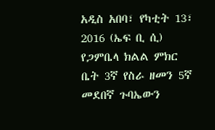አዲስ አበባ፣ የካቲት 13፣ 2016 (ኤፍ ቢ ሲ) የጋምቤላ ክልል ምክር ቤት 3ኛ የስራ ዘመን 5ኛ መደበኛ ጉባኤውን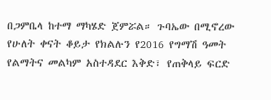በጋምቤላ ከተማ ማካሄድ ጀምሯል። ጉባኤው በሚኖረው የሁለት ቀናት ቆይታ የክልሉን የ2016 የግማሽ ዓመት የልማትና መልካም አስተዳደር እቅድ፣ የጠቅላይ ፍርድ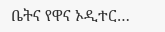ቤትና የዋና ኦዲተር…